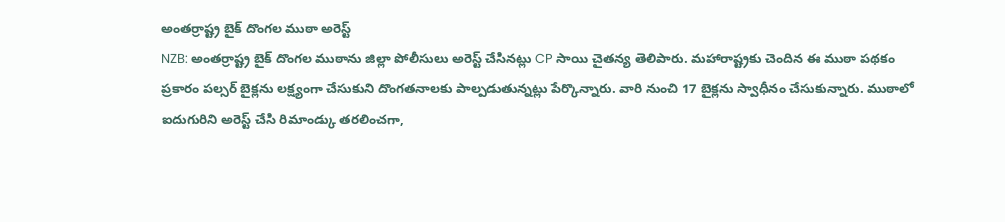అంతర్రాష్ట్ర బైక్ దొంగల ముఠా అరెస్ట్
NZB: అంతర్రాష్ట్ర బైక్ దొంగల ముఠాను జిల్లా పోలీసులు అరెస్ట్ చేసినట్లు CP సాయి చైతన్య తెలిపారు. మహారాష్ట్రకు చెందిన ఈ ముఠా పథకం ప్రకారం పల్సర్ బైక్లను లక్ష్యంగా చేసుకుని దొంగతనాలకు పాల్పడుతున్నట్లు పేర్కొన్నారు. వారి నుంచి 17 బైక్లను స్వాధీనం చేసుకున్నారు. ముఠాలో ఐదుగురిని అరెస్ట్ చేసి రిమాండ్కు తరలించగా,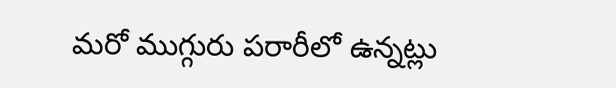మరో ముగ్గురు పరారీలో ఉన్నట్లు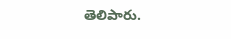తెలిపారు.